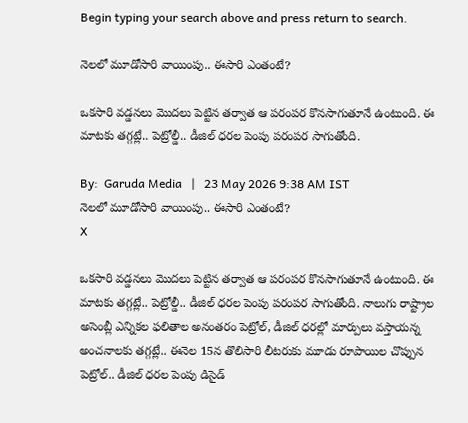Begin typing your search above and press return to search.

నెల‌లో మూడోసారి వాయింపు.. ఈసారి ఎంతంటే?

ఒక‌సారి వ‌డ్డ‌న‌లు మొద‌లు పెట్టిన త‌ర్వాత ఆ ప‌రంప‌ర కొన‌సాగుతూనే ఉంటుంది. ఈ మాట‌కు త‌గ్గ‌ట్లే.. పెట్రోల్డీ.. డీజిల్ ధ‌ర‌ల పెంపు ప‌రంప‌ర సాగుతోంది.

By:  Garuda Media   |   23 May 2026 9:38 AM IST
నెల‌లో మూడోసారి వాయింపు.. ఈసారి ఎంతంటే?
X

ఒక‌సారి వ‌డ్డ‌న‌లు మొద‌లు పెట్టిన త‌ర్వాత ఆ ప‌రంప‌ర కొన‌సాగుతూనే ఉంటుంది. ఈ మాట‌కు త‌గ్గ‌ట్లే.. పెట్రోల్డీ.. డీజిల్ ధ‌ర‌ల పెంపు ప‌రంప‌ర సాగుతోంది. నాలుగు రాష్ట్రాల అసెంబ్లీ ఎన్నిక‌ల ఫ‌లితాల అనంత‌రం పెట్రోల్, డీజిల్ ధ‌ర‌ల్లో మార్పులు వ‌స్తాయ‌న్న అంచ‌నాల‌కు త‌గ్గ‌ట్లే.. ఈనెల 15న తొలిసారి లీట‌రుకు మూడు రూపాయిల చొప్పున పెట్రోల్.. డీజిల్ ధ‌ర‌ల పెంపు డిసైడ్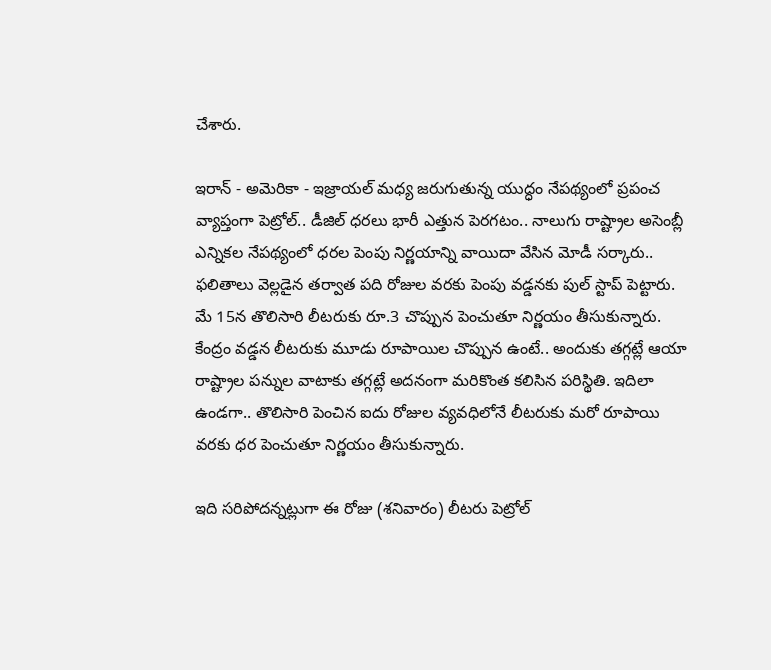చేశారు.

ఇరాన్ - అమెరికా - ఇజ్రాయ‌ల్ మ‌ధ్య జ‌రుగుతున్న యుద్ధం నేప‌థ్యంలో ప్ర‌పంచ వ్యాప్తంగా పెట్రోల్.. డీజిల్ ధ‌ర‌లు భారీ ఎత్తున పెర‌గ‌టం.. నాలుగు రాష్ట్రాల అసెంబ్లీ ఎన్నిక‌ల నేప‌థ్యంలో ధ‌ర‌ల పెంపు నిర్ణ‌యాన్ని వాయిదా వేసిన మోడీ స‌ర్కారు.. ఫ‌లితాలు వెల్ల‌డైన త‌ర్వాత ప‌ది రోజుల వ‌ర‌కు పెంపు వ‌డ్డ‌న‌కు పుల్ స్టాప్ పెట్టారు. మే 15న తొలిసారి లీట‌రుకు రూ.3 చొప్పున పెంచుతూ నిర్ణ‌యం తీసుకున్నారు. కేంద్రం వ‌డ్డ‌న లీట‌రుకు మూడు రూపాయిల‌ చొప్పున ఉంటే.. అందుకు త‌గ్గ‌ట్లే ఆయా రాష్ట్రాల పన్నుల వాటాకు త‌గ్గ‌ట్లే అద‌నంగా మ‌రికొంత క‌లిసిన ప‌రిస్థితి. ఇదిలా ఉండ‌గా.. తొలిసారి పెంచిన ఐదు రోజుల వ్య‌వ‌ధిలోనే లీట‌రుకు మ‌రో రూపాయి వ‌ర‌కు ధ‌ర పెంచుతూ నిర్ణ‌యం తీసుకున్నారు.

ఇది స‌రిపోద‌న్న‌ట్లుగా ఈ రోజు (శ‌నివారం) లీట‌రు పెట్రోల్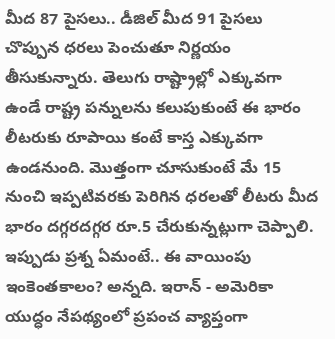మీద 87 పైస‌లు.. డీజిల్ మీద 91 పైస‌లు చొప్పున ధ‌ర‌లు పెంచుతూ నిర్ణ‌యం తీసుకున్నారు. తెలుగు రాష్ట్రాల్లో ఎక్కువ‌గా ఉండే రాష్ట్ర ప‌న్నుల‌ను క‌లుపుకుంటే ఈ భారం లీట‌రుకు రూపాయి కంటే కాస్త ఎక్కువ‌గా ఉండ‌నుంది. మొత్తంగా చూసుకుంటే మే 15 నుంచి ఇప్ప‌టివ‌ర‌కు పెరిగిన ధ‌ర‌ల‌తో లీట‌రు మీద భారం ద‌గ్గ‌ర‌ద‌గ్గ‌ర రూ.5 చేరుకున్న‌ట్లుగా చెప్పాలి. ఇప్పుడు ప్ర‌శ్న ఏమంటే.. ఈ వాయింపు ఇంకెంత‌కాలం? అన్న‌ది. ఇరాన్ - అమెరికా యుద్ధం నేప‌థ్యంలో ప్ర‌పంచ వ్యాప్తంగా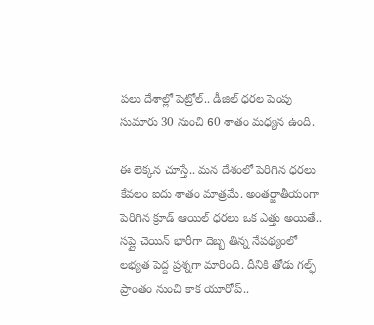ప‌లు దేశాల్లో పెట్రోల్.. డీజిల్ ధ‌ర‌ల పెంపు సుమారు 30 నుంచి 60 శాతం మ‌ధ్య‌న ఉంది.

ఈ లెక్క‌న చూస్తే.. మ‌న దేశంలో పెరిగిన ధ‌ర‌లు కేవ‌లం ఐదు శాతం మాత్ర‌మే. అంత‌ర్జాతీయంగా పెరిగిన క్రూడ్ ఆయిల్ ధ‌ర‌లు ఒక ఎత్తు అయితే.. స‌ప్లై చెయిన్ భారీగా దెబ్బ తిన్న నేప‌థ్యంలో ల‌భ్య‌త పెద్ద ప్ర‌శ్న‌గా మారింది. దీనికి తోడు గ‌ల్ఫ్ ప్రాంతం నుంచి కాక యూరోప్..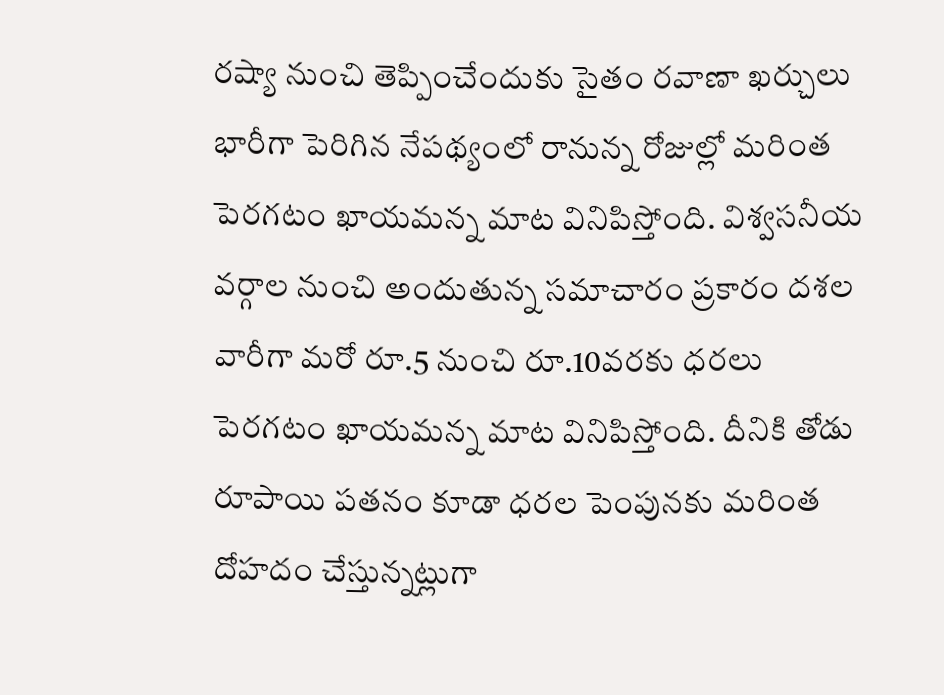ర‌ష్యా నుంచి తెప్పించేందుకు సైతం ర‌వాణా ఖ‌ర్చులు భారీగా పెరిగిన నేప‌థ్యంలో రానున్న రోజుల్లో మ‌రింత పెర‌గ‌టం ఖాయ‌మ‌న్న మాట వినిపిస్తోంది. విశ్వ‌స‌నీయ వ‌ర్గాల నుంచి అందుతున్న స‌మాచారం ప్ర‌కారం ద‌శ‌ల వారీగా మ‌రో రూ.5 నుంచి రూ.10వ‌ర‌కు ధ‌ర‌లు పెర‌గ‌టం ఖాయ‌మ‌న్న మాట వినిపిస్తోంది. దీనికి తోడు రూపాయి ప‌త‌నం కూడా ధ‌ర‌ల పెంపున‌కు మ‌రింత దోహ‌దం చేస్తున్న‌ట్లుగా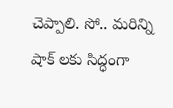చెప్పాలి. సో.. మ‌రిన్ని షాక్ ల‌కు సిద్ధంగా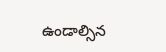ఉండాల్సిన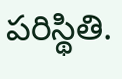ప‌రిస్థితి.